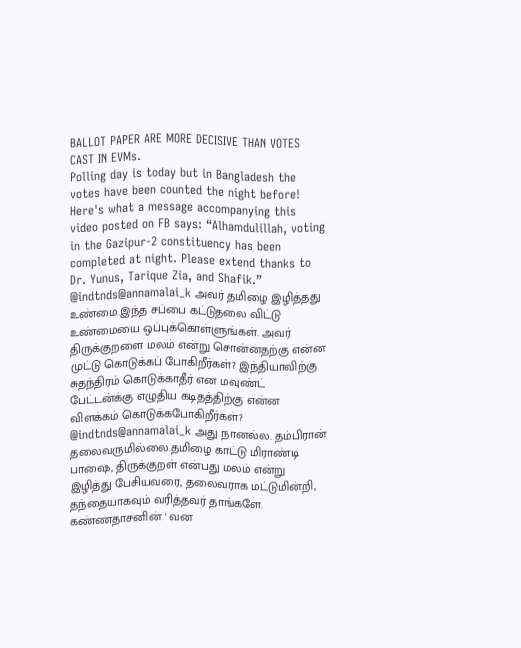BALLOT PAPER ARE MORE DECISIVE THAN VOTES CAST IN EVMs.
Polling day is today but in Bangladesh the votes have been counted the night before!
Here's what a message accompanying this video posted on FB says: “Alhamdulillah, voting in the Gazipur-2 constituency has been completed at night. Please extend thanks to Dr. Yunus, Tarique Zia, and Shafik.”
@indtnds@annamalai_k அவர் தமிழை இழித்தது உண்மை.இந்த சப்பை கட்டுதலை விட்டு உண்மையை ஒப்புக்கொள்ளுங்கள். அவர் திருக்குறளை மலம் என்று சொன்னதற்கு என்ன முட்டு கொடுக்கப் போகிறீர்கள்? இந்தியாவிற்கு சுதந்திரம் கொடுக்காதீர் என மவுண்ட் பேட்டன்க்கு எழுதிய கடிதத்திற்கு என்ன விளக்கம் கொடுக்கபோகிறீர்கள்?
@indtnds@annamalai_k அது நானல்ல. தம்பிரான் தலைவருமில்லை.தமிழை காட்டு மிராண்டி பாஷை, திருக்குறள் என்பது மலம் என்று இழித்து பேசியவரை, தலைவராக மட்டுமின்றி, தந்தையாகவும் வரித்தவர் தாங்களே. கண்ணதாசனின் ' வன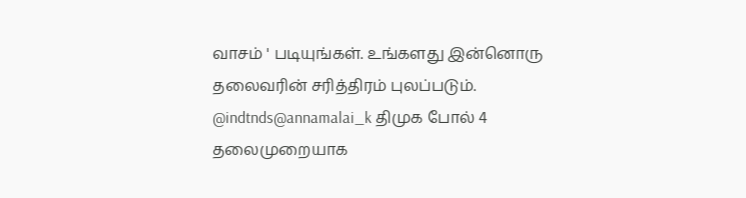வாசம் ' படியுங்கள். உங்களது இன்னொரு தலைவரின் சரித்திரம் புலப்படும்.
@indtnds@annamalai_k திமுக போல் 4 தலைமுறையாக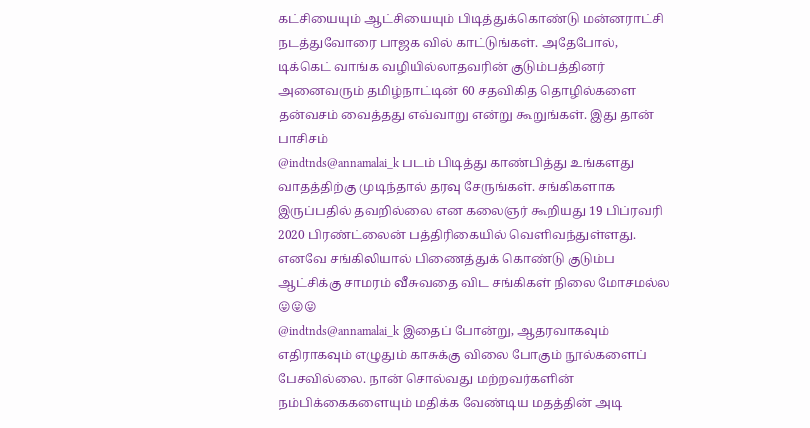கட்சியையும் ஆட்சியையும் பிடித்துக்கொண்டு மன்னராட்சி நடத்துவோரை பாஜக வில் காட்டுங்கள். அதேபோல், டிக்கெட் வாங்க வழியில்லாதவரின் குடும்பத்தினர் அனைவரும் தமிழ்நாட்டின் 60 சதவிகித தொழில்களை தன்வசம் வைத்தது எவ்வாறு என்று கூறுங்கள். இது தான் பாசிசம்
@indtnds@annamalai_k படம் பிடித்து காண்பித்து உங்களது வாதத்திற்கு முடிந்தால் தரவு சேருங்கள். சங்கிகளாக இருப்பதில் தவறில்லை என கலைஞர் கூறியது 19 பிப்ரவரி 2020 பிரண்ட்லைன் பத்திரிகையில் வெளிவந்துள்ளது. எனவே சங்கிலியால் பிணைத்துக் கொண்டு குடும்ப ஆட்சிக்கு சாமரம் வீசுவதை விட சங்கிகள் நிலை மோசமல்ல 😛😛😛
@indtnds@annamalai_k இதைப் போன்று, ஆதரவாகவும் எதிராகவும் எழுதும் காசுக்கு விலை போகும் நூல்களைப் பேசவில்லை. நான் சொல்வது மற்றவர்களின் நம்பிக்கைகளையும் மதிக்க வேண்டிய மதத்தின் அடி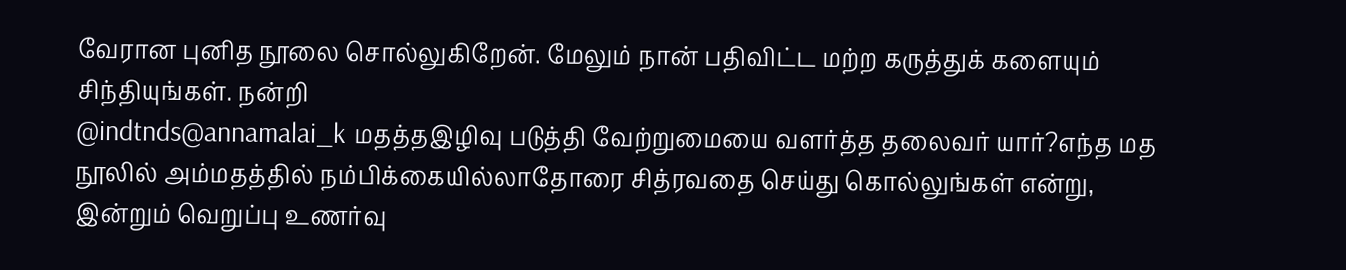வேரான புனித நூலை சொல்லுகிறேன். மேலும் நான் பதிவிட்ட மற்ற கருத்துக் களையும் சிந்தியுங்கள். நன்றி
@indtnds@annamalai_k மதத்தஇழிவு படுத்தி வேற்றுமையை வளர்த்த தலைவர் யார்?எந்த மத நூலில் அம்மதத்தில் நம்பிக்கையில்லாதோரை சித்ரவதை செய்து கொல்லுங்கள் என்று, இன்றும் வெறுப்பு உணர்வு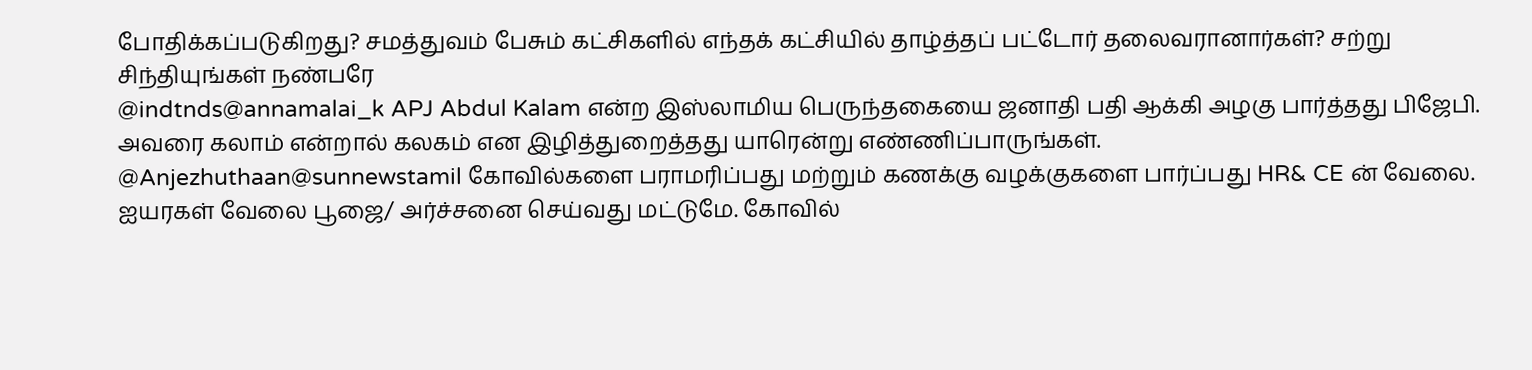போதிக்கப்படுகிறது? சமத்துவம் பேசும் கட்சிகளில் எந்தக் கட்சியில் தாழ்த்தப் பட்டோர் தலைவரானார்கள்? சற்று சிந்தியுங்கள் நண்பரே
@indtnds@annamalai_k APJ Abdul Kalam என்ற இஸ்லாமிய பெருந்தகையை ஜனாதி பதி ஆக்கி அழகு பார்த்தது பிஜேபி. அவரை கலாம் என்றால் கலகம் என இழித்துறைத்தது யாரென்று எண்ணிப்பாருங்கள்.
@Anjezhuthaan@sunnewstamil கோவில்களை பராமரிப்பது மற்றும் கணக்கு வழக்குகளை பார்ப்பது HR& CE ன் வேலை. ஐயரகள் வேலை பூஜை/ அர்ச்சனை செய்வது மட்டுமே. கோவில்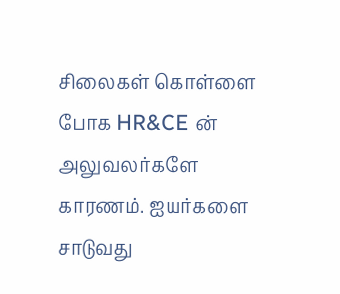சிலைகள் கொள்ளை போக HR&CE ன் அலுவலர்களே காரணம். ஐயர்களை சாடுவது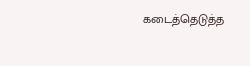கடைத்தெடுத்த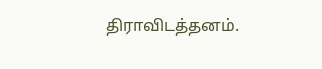திராவிடத்தனம்.